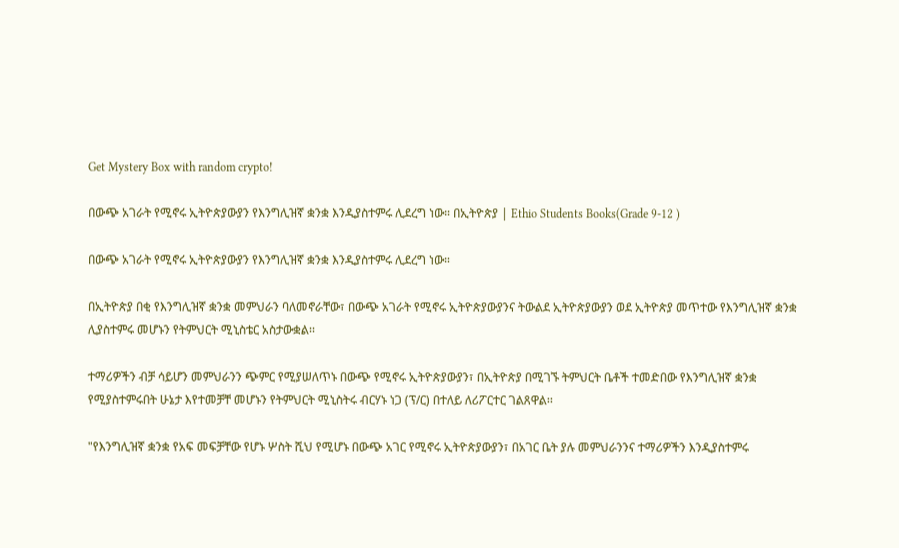Get Mystery Box with random crypto!

በውጭ አገራት የሚኖሩ ኢትዮጵያውያን የእንግሊዝኛ ቋንቋ እንዲያስተምሩ ሊደረግ ነው። በኢትዮጵያ | Ethio Students Books(Grade 9-12 )

በውጭ አገራት የሚኖሩ ኢትዮጵያውያን የእንግሊዝኛ ቋንቋ እንዲያስተምሩ ሊደረግ ነው።

በኢትዮጵያ በቂ የእንግሊዝኛ ቋንቋ መምህራን ባለመኖራቸው፣ በውጭ አገራት የሚኖሩ ኢትዮጵያውያንና ትውልደ ኢትዮጵያውያን ወደ ኢትዮጵያ መጥተው የእንግሊዝኛ ቋንቋ ሊያስተምሩ መሆኑን የትምህርት ሚኒስቴር አስታውቋል፡፡

ተማሪዎችን ብቻ ሳይሆን መምህራንን ጭምር የሚያሠለጥኑ በውጭ የሚኖሩ ኢትዮጵያውያን፣ በኢትዮጵያ በሚገኙ ትምህርት ቤቶች ተመድበው የእንግሊዝኛ ቋንቋ የሚያስተምሩበት ሁኔታ እየተመቻቸ መሆኑን የትምህርት ሚኒስትሩ ብርሃኑ ነጋ (ፕ/ር) በተለይ ለሪፖርተር ገልጸዋል፡፡

"የእንግሊዝኛ ቋንቋ የአፍ መፍቻቸው የሆኑ ሦስት ሺህ የሚሆኑ በውጭ አገር የሚኖሩ ኢትዮጵያውያን፣ በአገር ቤት ያሉ መምህራንንና ተማሪዎችን እንዲያስተምሩ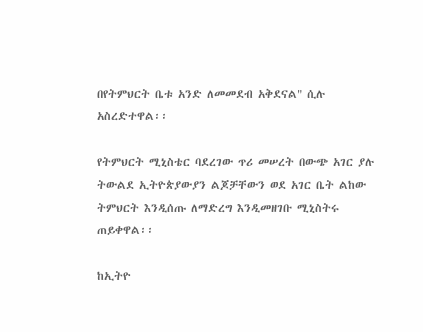በየትምህርት ቤቱ አንድ ለመመደብ አቅደናል" ሲሉ አስረድተዋል፡፡

የትምህርት ሚኒስቴር ባደረገው ጥሪ መሠረት በውጭ አገር ያሉ ትውልደ ኢትዮጵያውያን ልጆቻቸውን ወደ አገር ቤት ልከው ትምህርት እንዲሰጡ ለማድረግ እንዲመዘገቡ ሚኒስትሩ ጠይቀዋል፡፡

ከኢትዮ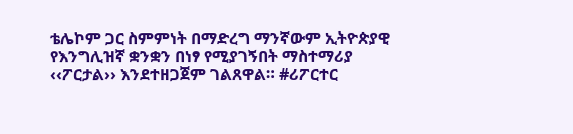ቴሌኮም ጋር ስምምነት በማድረግ ማንኛውም ኢትዮጵያዊ የእንግሊዝኛ ቋንቋን በነፃ የሚያገኝበት ማስተማሪያ ‹‹ፖርታል›› እንደተዘጋጀም ገልጸዋል። #ሪፖርተር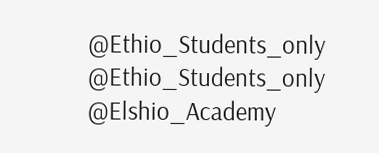@Ethio_Students_only
@Ethio_Students_only
@Elshio_Academy